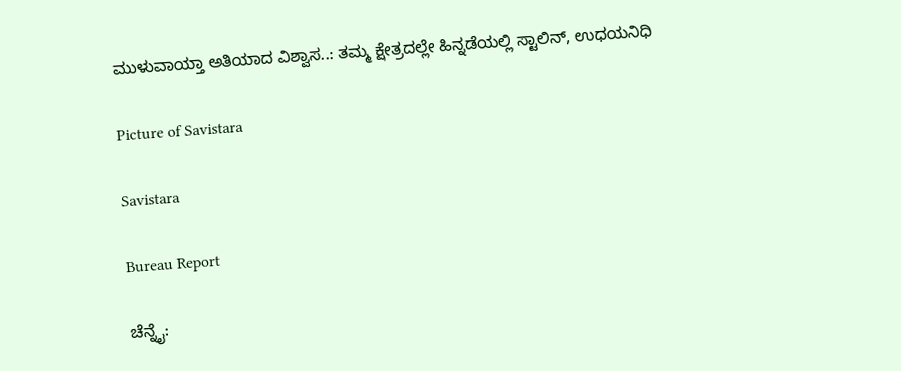ಮುಳುವಾಯ್ತಾ ಅತಿಯಾದ ವಿಶ್ವಾಸ..: ತಮ್ಮ ಕ್ಷೇತ್ರದಲ್ಲೇ ಹಿನ್ನಡೆಯಲ್ಲಿ ಸ್ಟಾಲಿನ್, ಉಧಯನಿಧಿ

Picture of Savistara

Savistara

Bureau Report

ಚೆನ್ನೈ: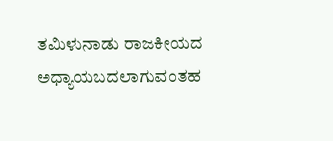ತಮಿಳುನಾಡು ರಾಜಕೀಯದ ಅಧ್ಯಾಯಬದಲಾಗುವಂತಹ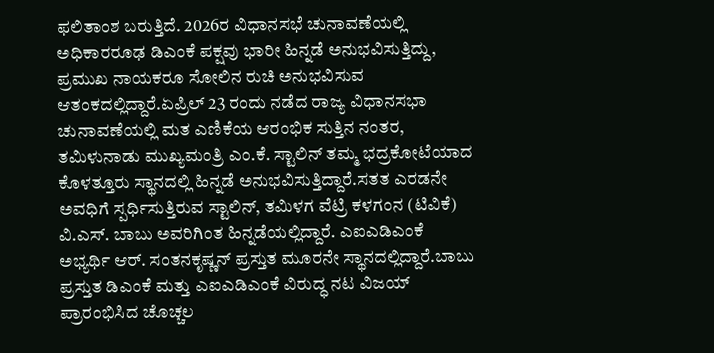ಫಲಿತಾಂಶ ಬರುತ್ತಿದೆ. 2026ರ ವಿಧಾನಸಭೆ ಚುನಾವಣೆಯಲ್ಲಿ ಅಧಿಕಾರರೂಢ ಡಿಎಂಕೆ ಪಕ್ಷವು ಭಾರೀ ಹಿನ್ನಡೆ ಅನುಭವಿಸುತ್ತಿದ್ದು, ಪ್ರಮುಖ ನಾಯಕರೂ ಸೋಲಿನ ರುಚಿ ಅನುಭವಿಸುವ ಆತಂಕದಲ್ಲಿದ್ದಾರೆ.ಏಪ್ರಿಲ್ 23 ರಂದು ನಡೆದ ರಾಜ್ಯ ವಿಧಾನಸಭಾ ಚುನಾವಣೆಯಲ್ಲಿ ಮತ ಎಣಿಕೆಯ ಆರಂಭಿಕ ಸುತ್ತಿನ ನಂತರ, ತಮಿಳುನಾಡು ಮುಖ್ಯಮಂತ್ರಿ ಎಂ.ಕೆ. ಸ್ಟಾಲಿನ್ ತಮ್ಮ ಭದ್ರಕೋಟೆಯಾದ ಕೊಳತ್ತೂರು ಸ್ಥಾನದಲ್ಲಿ ಹಿನ್ನಡೆ ಅನುಭವಿಸುತ್ತಿದ್ದಾರೆ.ಸತತ ಎರಡನೇ ಅವಧಿಗೆ ಸ್ಪರ್ಧಿಸುತ್ತಿರುವ ಸ್ಟಾಲಿನ್, ತಮಿಳಗ ವೆಟ್ರಿ ಕಳಗಂನ (ಟಿವಿಕೆ) ವಿ.ಎಸ್. ಬಾಬು ಅವರಿಗಿಂತ ಹಿನ್ನಡೆಯಲ್ಲಿದ್ದಾರೆ. ಎಐಎಡಿಎಂಕೆ ಅಭ್ಯರ್ಥಿ ಆರ್. ಸಂತನಕೃಷ್ಣನ್ ಪ್ರಸ್ತುತ ಮೂರನೇ ಸ್ಥಾನದಲ್ಲಿದ್ದಾರೆ.ಬಾಬು ಪ್ರಸ್ತುತ ಡಿಎಂಕೆ ಮತ್ತು ಎಐಎಡಿಎಂಕೆ ವಿರುದ್ಧ ನಟ ವಿಜಯ್ ಪ್ರಾರಂಭಿಸಿದ ಚೊಚ್ಚಲ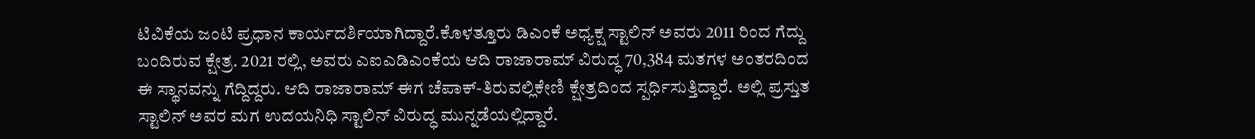ಟಿವಿಕೆಯ ಜಂಟಿ ಪ್ರಧಾನ ಕಾರ್ಯದರ್ಶಿಯಾಗಿದ್ದಾರೆ.ಕೊಳತ್ತೂರು ಡಿಎಂಕೆ ಅಧ್ಯಕ್ಷ ಸ್ಟಾಲಿನ್ ಅವರು 2011 ರಿಂದ ಗೆದ್ದು ಬಂದಿರುವ ಕ್ಷೇತ್ರ. 2021 ರಲ್ಲಿ, ಅವರು ಎಐಎಡಿಎಂಕೆಯ ಆದಿ ರಾಜಾರಾಮ್ ವಿರುದ್ಧ 70,384 ಮತಗಳ ಅಂತರದಿಂದ ಈ ಸ್ಥಾನವನ್ನು ಗೆದ್ದಿದ್ದರು. ಆದಿ ರಾಜಾರಾಮ್ ಈಗ ಚೆಪಾಕ್-ತಿರುವಲ್ಲಿಕೇಣಿ ಕ್ಷೇತ್ರದಿಂದ ಸ್ಪರ್ಧಿಸುತ್ತಿದ್ದಾರೆ. ಅಲ್ಲಿ ಪ್ರಸ್ತುತ ಸ್ಟಾಲಿನ್ ಅವರ ಮಗ ಉದಯನಿಧಿ ಸ್ಟಾಲಿನ್ ವಿರುದ್ಧ ಮುನ್ನಡೆಯಲ್ಲಿದ್ದಾರೆ.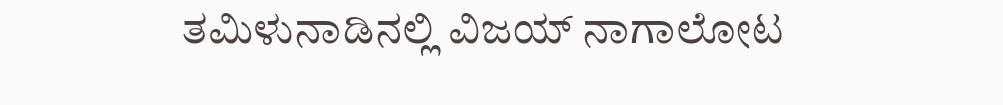ತಮಿಳುನಾಡಿನಲ್ಲಿ ವಿಜಯ್ ನಾಗಾಲೋಟ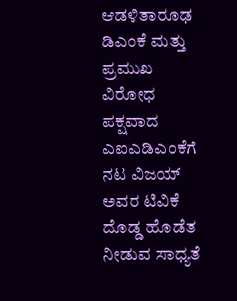ಆಡಳಿತಾರೂಢ ಡಿಎಂಕೆ ಮತ್ತು ಪ್ರಮುಖ ವಿರೋಧ ಪಕ್ಷವಾದ ಎಐಎಡಿಎಂಕೆಗೆ ನಟ ವಿಜಯ್ ಅವರ ಟಿವಿಕೆ ದೊಡ್ಡ ಹೊಡೆತ ನೀಡುವ ಸಾಧ್ಯತೆ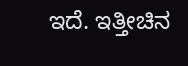ಇದೆ. ಇತ್ತೀಚಿನ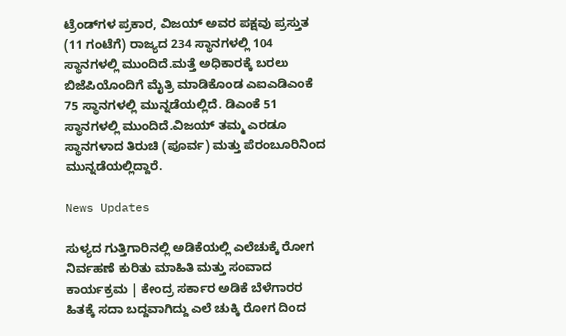ಟ್ರೆಂಡ್‌ಗಳ ಪ್ರಕಾರ, ವಿಜಯ್ ಅವರ ಪಕ್ಷವು ಪ್ರಸ್ತುತ (11 ಗಂಟೆಗೆ) ರಾಜ್ಯದ 234 ಸ್ಥಾನಗಳಲ್ಲಿ 104 ಸ್ಥಾನಗಳಲ್ಲಿ ಮುಂದಿದೆ.ಮತ್ತೆ ಅಧಿಕಾರಕ್ಕೆ ಬರಲು ಬಿಜೆಪಿಯೊಂದಿಗೆ ಮೈತ್ರಿ ಮಾಡಿಕೊಂಡ ಎಐಎಡಿಎಂಕೆ 75 ಸ್ಥಾನಗಳಲ್ಲಿ ಮುನ್ನಡೆಯಲ್ಲಿದೆ. ಡಿಎಂಕೆ 51 ಸ್ಥಾನಗಳಲ್ಲಿ ಮುಂದಿದೆ.ವಿಜಯ್ ತಮ್ಮ ಎರಡೂ ಸ್ಥಾನಗಳಾದ ತಿರುಚಿ (ಪೂರ್ವ) ಮತ್ತು ಪೆರಂಬೂರಿನಿಂದ ಮುನ್ನಡೆಯಲ್ಲಿದ್ದಾರೆ.

News Updates

ಸುಳ್ಯದ ಗುತ್ತಿಗಾರಿನಲ್ಲಿ ಅಡಿಕೆಯಲ್ಲಿ ಎಲೆಚುಕ್ಕೆ ರೋಗ ನಿರ್ವಹಣೆ ಕುರಿತು ಮಾಹಿತಿ ಮತ್ತು ಸಂವಾದ ಕಾರ್ಯಕ್ರಮ | ಕೇಂದ್ರ ಸರ್ಕಾರ ಅಡಿಕೆ ಬೆಳೆಗಾರರ ಹಿತಕ್ಕೆ ಸದಾ ಬದ್ದವಾಗಿದ್ದು ಎಲೆ ಚುಕ್ಕಿ ರೋಗ ದಿಂದ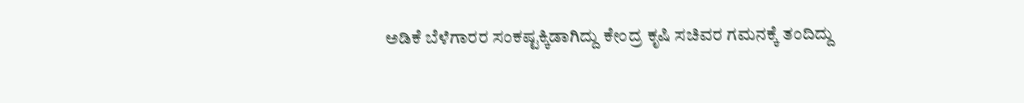ಅಡಿಕೆ ಬೆಳೆಗಾರರ ಸಂಕಷ್ಟಕ್ಕಿಡಾಗಿದ್ದು ಕೇಂದ್ರ ಕೃಷಿ ಸಚಿವರ ಗಮನಕ್ಕೆ ತಂದಿದ್ದು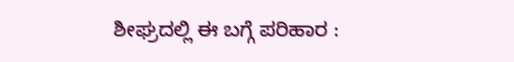ಶೀಘ್ರದಲ್ಲಿ ಈ ಬಗ್ಗೆ ಪರಿಹಾರ :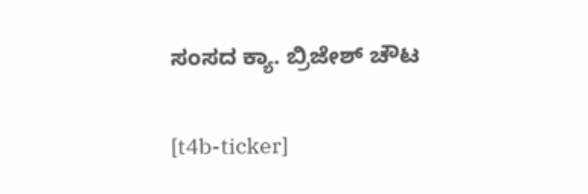ಸಂಸದ ಕ್ಯಾ. ಬ್ರಿಜೇಶ್ ಚೌಟ

[t4b-ticker]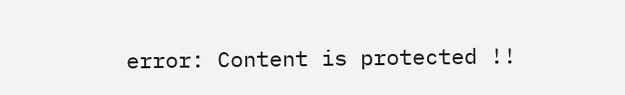error: Content is protected !!